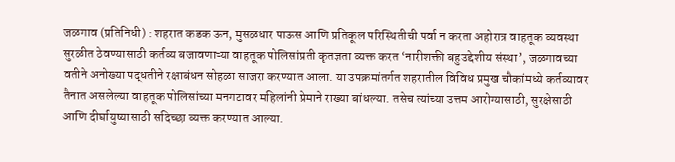जळगाव (प्रतिनिधी) : शहरात कडक ऊन, मुसळधार पाऊस आणि प्रतिकूल परिस्थितीची पर्वा न करता अहोरात्र वाहतूक व्यवस्था सुरळीत ठेवण्यासाठी कर्तव्य बजावणाऱ्या वाहतूक पोलिसांप्रती कृतज्ञता व्यक्त करत ‘नारीशक्ती बहुउद्देशीय संस्था’, जळगावच्या वतीने अनोख्या पद्धतीने रक्षाबंधन सोहळा साजरा करण्यात आला. या उपक्रमांतर्गत शहरातील विविध प्रमुख चौकांमध्ये कर्तव्यावर तैनात असलेल्या वाहतूक पोलिसांच्या मनगटावर महिलांनी प्रेमाने राख्या बांधल्या. तसेच त्यांच्या उत्तम आरोग्यासाठी, सुरक्षेसाठी आणि दीर्घायुष्यासाठी सदिच्छा व्यक्त करण्यात आल्या.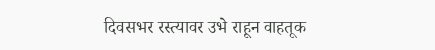दिवसभर रस्त्यावर उभे राहून वाहतूक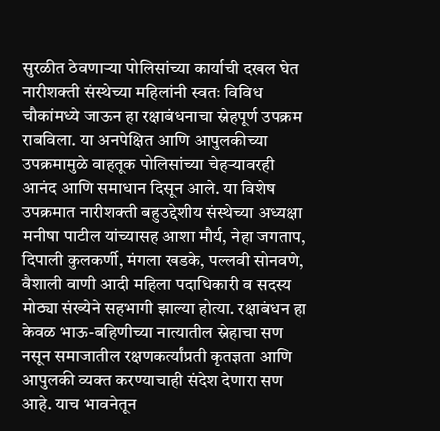सुरळीत ठेवणाऱ्या पोलिसांच्या कार्याची दखल घेत नारीशक्ती संस्थेच्या महिलांनी स्वतः विविध चौकांमध्ये जाऊन हा रक्षाबंधनाचा स्नेहपूर्ण उपक्रम राबविला. या अनपेक्षित आणि आपुलकीच्या उपक्रमामुळे वाहतूक पोलिसांच्या चेहऱ्यावरही आनंद आणि समाधान दिसून आले. या विशेष उपक्रमात नारीशक्ती बहुउद्देशीय संस्थेच्या अध्यक्षा मनीषा पाटील यांच्यासह आशा मौर्य, नेहा जगताप, दिपाली कुलकर्णी, मंगला खडके, पल्लवी सोनवणे, वैशाली वाणी आदी महिला पदाधिकारी व सदस्य मोठ्या संख्येने सहभागी झाल्या होत्या. रक्षाबंधन हा केवळ भाऊ-बहिणीच्या नात्यातील स्नेहाचा सण नसून समाजातील रक्षणकर्त्यांप्रती कृतज्ञता आणि आपुलकी व्यक्त करण्याचाही संदेश देणारा सण आहे. याच भावनेतून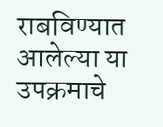राबविण्यात आलेल्या या उपक्रमाचे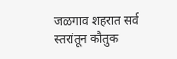जळगाव शहरात सर्व स्तरांतून कौतुक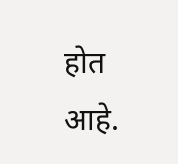होत आहे.